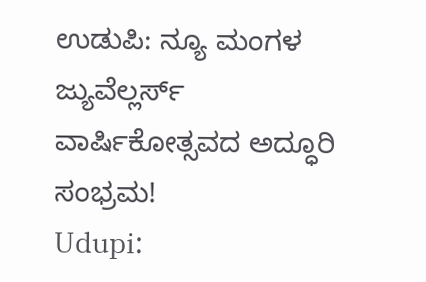ಉಡುಪಿ: ನ್ಯೂ ಮಂಗಳ ಜ್ಯುವೆಲ್ಲರ್ಸ್ ವಾರ್ಷಿಕೋತ್ಸವದ ಅದ್ಧೂರಿ ಸಂಭ್ರಮ!
Udupi: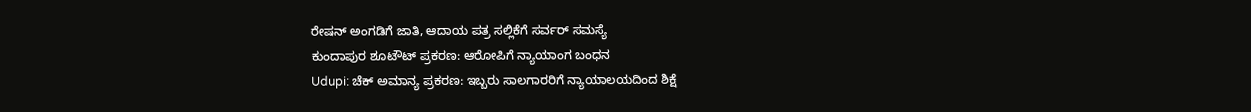ರೇಷನ್ ಅಂಗಡಿಗೆ ಜಾತಿ, ಆದಾಯ ಪತ್ರ ಸಲ್ಲಿಕೆಗೆ ಸರ್ವರ್ ಸಮಸ್ಯೆ
ಕುಂದಾಪುರ ಶೂಟೌಟ್ ಪ್ರಕರಣ: ಆರೋಪಿಗೆ ನ್ಯಾಯಾಂಗ ಬಂಧನ
Udupi: ಚೆಕ್ ಅಮಾನ್ಯ ಪ್ರಕರಣ: ಇಬ್ಬರು ಸಾಲಗಾರರಿಗೆ ನ್ಯಾಯಾಲಯದಿಂದ ಶಿಕ್ಷೆ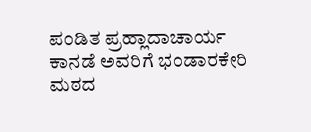ಪಂಡಿತ ಪ್ರಹ್ಲಾದಾಚಾರ್ಯ ಕಾನಡೆ ಅವರಿಗೆ ಭಂಡಾರಕೇರಿ ಮಠದ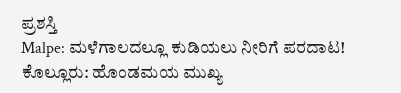ಪ್ರಶಸ್ತಿ
Malpe: ಮಳೆಗಾಲದಲ್ಲೂ ಕುಡಿಯಲು ನೀರಿಗೆ ಪರದಾಟ!
ಕೊಲ್ಲೂರು: ಹೊಂಡಮಯ ಮುಖ್ಯ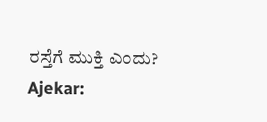ರಸ್ತೆಗೆ ಮುಕ್ತಿ ಎಂದು?
Ajekar: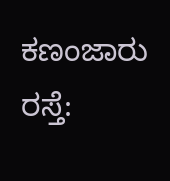ಕಣಂಜಾರು ರಸ್ತೆ: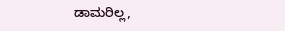ಡಾಮರಿಲ್ಲ,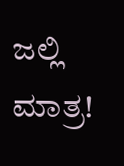ಜಲ್ಲಿ ಮಾತ್ರ!